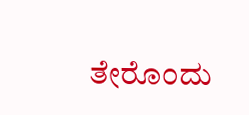ತೇರೊಂದು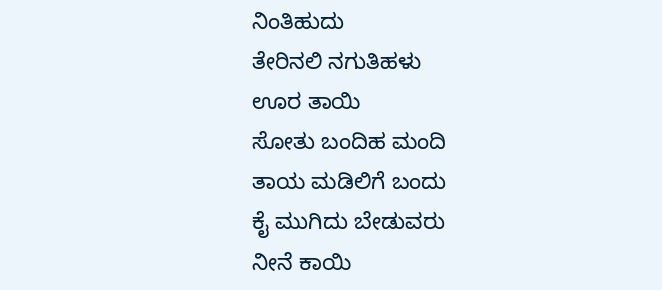ನಿಂತಿಹುದು
ತೇರಿನಲಿ ನಗುತಿಹಳು
ಊರ ತಾಯಿ
ಸೋತು ಬಂದಿಹ ಮಂದಿ
ತಾಯ ಮಡಿಲಿಗೆ ಬಂದು
ಕೈ ಮುಗಿದು ಬೇಡುವರು
ನೀನೆ ಕಾಯಿ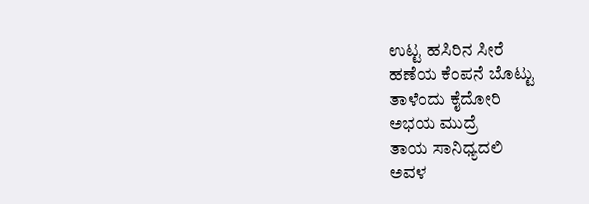ಉಟ್ಟ ಹಸಿರಿನ ಸೀರೆ
ಹಣೆಯ ಕೆಂಪನೆ ಬೊಟ್ಟು
ತಾಳೆಂದು ಕೈದೋರಿ
ಅಭಯ ಮುದ್ರೆ
ತಾಯ ಸಾನಿಧ್ಯದಲಿ
ಅವಳ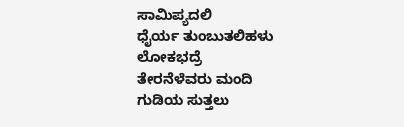ಸಾಮಿಪ್ಯದಲಿ
ಧೈರ್ಯ ತುಂಬುತಲಿಹಳು
ಲೋಕಭದ್ರೆ
ತೇರನೆಳೆವರು ಮಂದಿ
ಗುಡಿಯ ಸುತ್ತಲು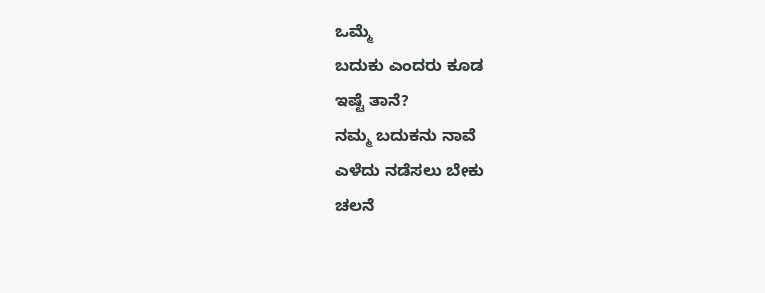ಒಮ್ಮೆ
ಬದುಕು ಎಂದರು ಕೂಡ
ಇಷ್ಟೆ ತಾನೆ?
ನಮ್ಮ ಬದುಕನು ನಾವೆ
ಎಳೆದು ನಡೆಸಲು ಬೇಕು
ಚಲನೆ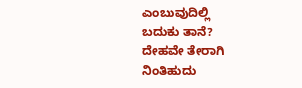ಎಂಬುವುದಿಲ್ಲಿ
ಬದುಕು ತಾನೆ?
ದೇಹವೇ ತೇರಾಗಿ
ನಿಂತಿಹುದು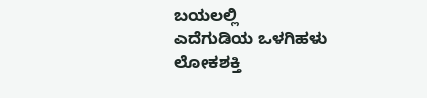ಬಯಲಲ್ಲಿ
ಎದೆಗುಡಿಯ ಒಳಗಿಹಳು
ಲೋಕಶಕ್ತಿ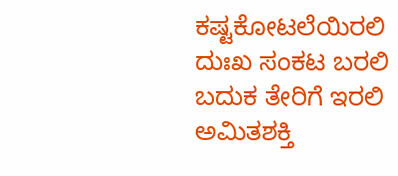ಕಷ್ಟಕೋಟಲೆಯಿರಲಿ
ದುಃಖ ಸಂಕಟ ಬರಲಿ
ಬದುಕ ತೇರಿಗೆ ಇರಲಿ
ಅಮಿತಶಕ್ತಿ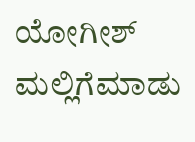ಯೋಗೀಶ್ ಮಲ್ಲಿಗೆಮಾಡು